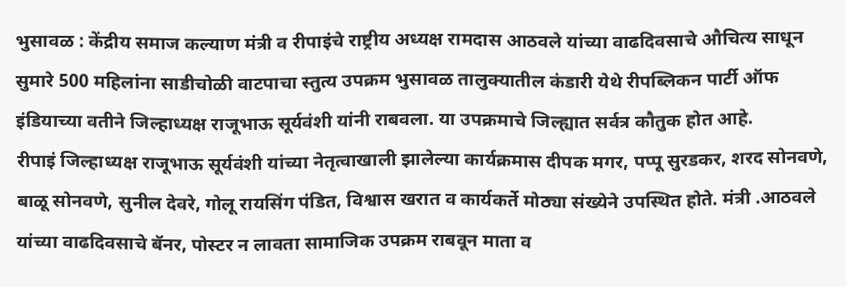भुसावळ : केंद्रीय समाज कल्याण मंत्री व रीपाइंचे राष्ट्रीय अध्यक्ष रामदास आठवले यांच्या वाढदिवसाचे औचित्य साधून सुमारे 500 महिलांना साडीचोळी वाटपाचा स्तुत्य उपक्रम भुसावळ तालुक्यातील कंडारी येथे रीपब्लिकन पार्टी ऑफ इंडियाच्या वतीने जिल्हाध्यक्ष राजूभाऊ सूर्यवंशी यांनी राबवला. या उपक्रमाचे जिल्ह्यात सर्वत्र कौतुक होत आहे.
रीपाइं जिल्हाध्यक्ष राजूभाऊ सूर्यवंशी यांच्या नेतृत्वाखाली झालेल्या कार्यक्रमास दीपक मगर, पप्पू सुरडकर, शरद सोनवणे, बाळू सोनवणे, सुनील देवरे, गोलू रायसिंग पंडित, विश्वास खरात व कार्यकर्ते मोठ्या संख्येने उपस्थित होते. मंत्री .आठवले यांच्या वाढदिवसाचे बॅनर, पोस्टर न लावता सामाजिक उपक्रम राबवून माता व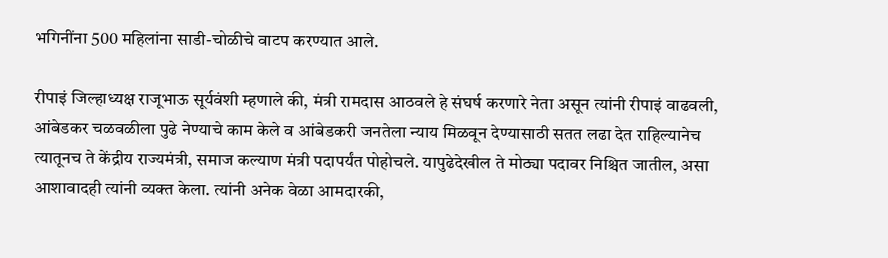भगिनींना 500 महिलांना साडी-चोळीचे वाटप करण्यात आले.

रीपाइं जिल्हाध्यक्ष राजूभाऊ सूर्यवंशी म्हणाले की, मंत्री रामदास आठवले हे संघर्ष करणारे नेता असून त्यांनी रीपाइं वाढवली, आंबेडकर चळवळीला पुढे नेण्याचे काम केले व आंबेडकरी जनतेला न्याय मिळवून देण्यासाठी सतत लढा देत राहिल्यानेच त्यातूनच ते केंद्रीय राज्यमंत्री, समाज कल्याण मंत्री पदापर्यंत पोहोचले. यापुढेदेखील ते मोठ्या पदावर निश्चित जातील, असा आशावादही त्यांनी व्यक्त केला. त्यांनी अनेक वेळा आमदारकी,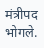मंत्रीपद भोगले.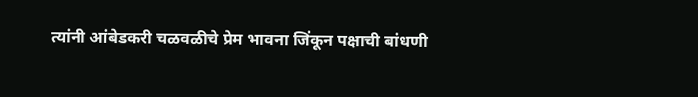त्यांनी आंबेडकरी चळवळीचे प्रेम भावना जिंकून पक्षाची बांधणी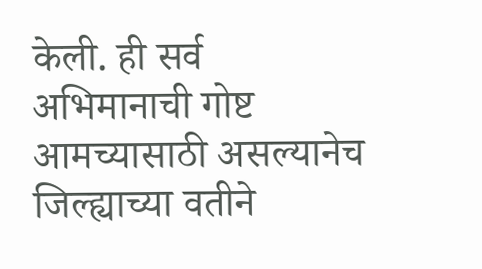केली. ही सर्व अभिमानाची गोष्ट आमच्यासाठी असल्यानेच जिल्ह्याच्या वतीने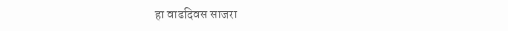हा वाढदिवस साजरा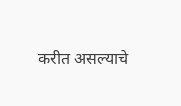करीत असल्याचे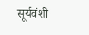सूर्यवंशी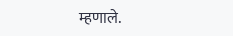म्हणाले.